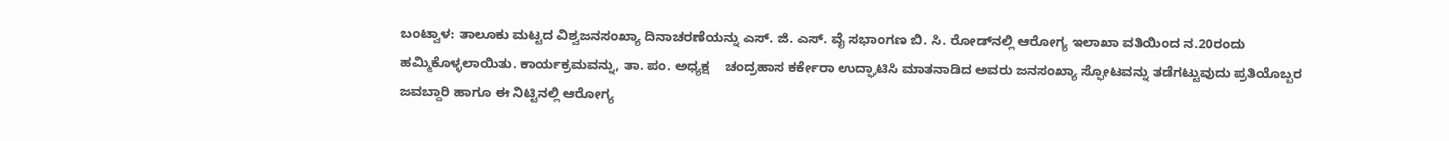ಬಂಟ್ವಾಳ: ತಾಲೂಕು ಮಟ್ಟದ ವಿಶ್ವಜನಸಂಖ್ಯಾ ದಿನಾಚರಣೆಯನ್ನು ಎಸ್. ಜಿ. ಎಸ್. ವೈ ಸಭಾಂಗಣ ಬಿ. ಸಿ. ರೋಡ್‌ನಲ್ಲಿ ಆರೋಗ್ಯ ಇಲಾಖಾ ವತಿಯಿಂದ ನ.20ರಂದು ಹಮ್ಮಿಕೊಳ್ಳಲಾಯಿತು. ಕಾರ್ಯಕ್ರಮವನ್ನು, ತಾ. ಪಂ. ಅಧ್ಯಕ್ಷ    ಚಂದ್ರಹಾಸ ಕರ್ಕೇರಾ ಉದ್ಘಾಟಿಸಿ ಮಾತನಾಡಿದ ಅವರು ಜನಸಂಖ್ಯಾ ಸ್ಫೋಟವನ್ನು ತಡೆಗಟ್ಟುವುದು ಪ್ರತಿಯೊಬ್ಬರ ಜವಬ್ದಾರಿ ಹಾಗೂ ಈ ನಿಟ್ಟಿನಲ್ಲಿ ಆರೋಗ್ಯ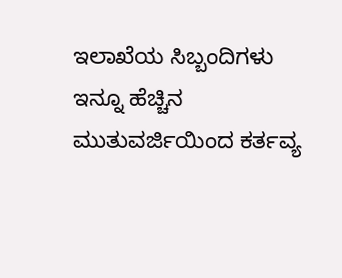ಇಲಾಖೆಯ ಸಿಬ್ಬಂದಿಗಳು ಇನ್ನೂ ಹೆಚ್ಚಿನ ಮುತುವರ್ಜಿಯಿಂದ ಕರ್ತವ್ಯ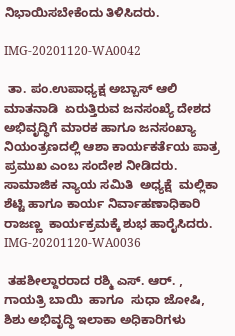ನಿಭಾಯಿಸಬೇಕೆಂದು ತಿಳಿಸಿದರು.

IMG-20201120-WA0042

 ತಾ. ಪಂ.ಉಪಾಧ್ಯಕ್ಷ ಅಬ್ಬಾಸ್ ಆಲಿ ಮಾತನಾಡಿ  ಏರುತ್ತಿರುವ ಜನಸಂಖ್ಯೆ ದೇಶದ ಅಭಿವೃದ್ಧಿಗೆ ಮಾರಕ ಹಾಗೂ ಜನಸಂಖ್ಯಾ ನಿಯಂತ್ರಣದಲ್ಲಿ ಆಶಾ ಕಾರ್ಯಕರ್ತೆಯ ಪಾತ್ರ ಪ್ರಮುಖ ಎಂಬ ಸಂದೇಶ ನೀಡಿದರು.  ಸಾಮಾಜಿಕ ನ್ಯಾಯ ಸಮಿತಿ  ಅಧ್ಯಕ್ಷೆ  ಮಲ್ಲಿಕಾ ಶೆಟ್ಟಿ ಹಾಗೂ ಕಾರ್ಯ ನಿರ್ವಾಹಣಾಧಿಕಾರಿ ರಾಜಣ್ಣ  ಕಾರ್ಯಕ್ರಮಕ್ಕೆ ಶುಭ ಹಾರೈಸಿದರು. IMG-20201120-WA0036

 ತಹಶೀಲ್ದಾರರಾದ ರಶ್ಮಿ ಎಸ್. ಆರ್. ,  ಗಾಯತ್ರಿ ಬಾಯಿ  ಹಾಗೂ  ಸುಧಾ ಜೋಷಿ, ಶಿಶು ಅಭಿವೃದ್ಧಿ ಇಲಾಕಾ ಅಧಿಕಾರಿಗಳು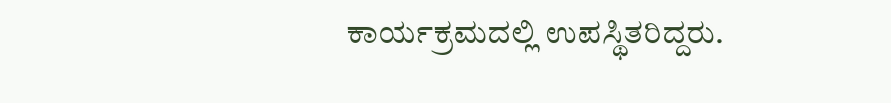ಕಾರ್ಯಕ್ರಮದಲ್ಲಿ ಉಪಸ್ಥಿತರಿದ್ದರು.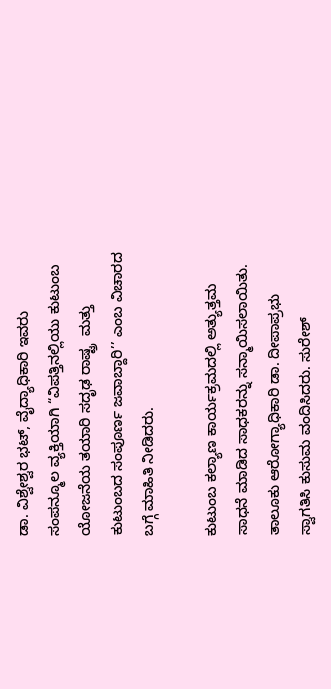ಡಾ. ವಿಶ್ವೇಶ್ವರ ಭಟ್, ವೈದ್ಯಾಧಿಕಾರಿ ಇವರು ಸಂಪನ್ಮೂಲ ವ್ಯಕ್ತಿಯಾಗಿ “ವಿಪತ್ತಿನಲ್ಲಿಯು ಕುಟುಂಬ ಯೋಜನೆಯ ತಯಾರಿ ಸದೃಢ ರಾಷ್ಟ್ರ  ಮತ್ತು ಕುಟುಂಬದ ಸಂಪೂರ್ಣ ಜವಾಬ್ದಾರಿ’’ ಎಂಬ ವಿಚಾರದ ಬಗ್ಗೆ ಮಾಹಿತಿ ನೀಡಿದರು.

ಕುಟುಂಬ ಕಲ್ಯಾಣ ಕಾರ್ಯಕ್ರಮದಲ್ಲಿ ಅತ್ಯುತ್ತಮ ಸಾಧನೆ ಮಾಡಿದ ಸಾಧಕರನ್ನು ಸನ್ಮಾಯಿಸಲಾಯಿತು.  ತಾಲೂಕು ಆರೋಗ್ಯಾಧಿಕಾರಿ ಡಾ. ದೀಪಾಪ್ರಭು  ಸ್ವಾಗತಿಸಿ ಕುಸುಮ ವಂದಿಸಿದರು. ಸುರೇಶ್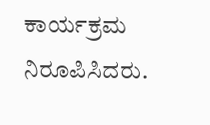ಕಾರ್ಯಕ್ರಮ ನಿರೂಪಿಸಿದರು.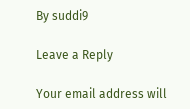By suddi9

Leave a Reply

Your email address will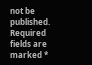not be published. Required fields are marked *